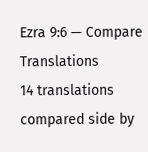Ezra 9:6 — Compare Translations
14 translations compared side by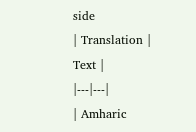side
| Translation | Text |
|---|---|
| Amharic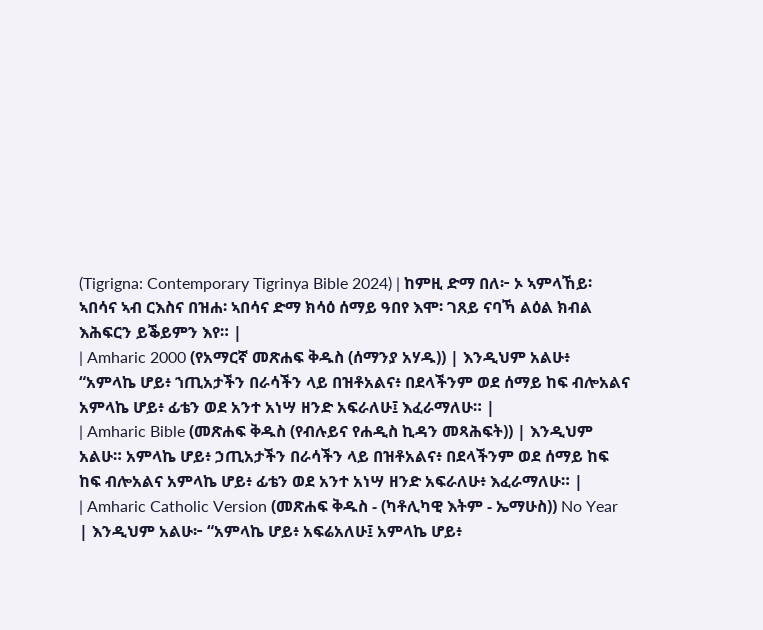(Tigrigna: Contemporary Tigrinya Bible 2024) | ከምዚ ድማ በለ፦ ኦ ኣምላኸይ፡ ኣበሳና ኣብ ርእስና በዝሐ፡ ኣበሳና ድማ ክሳዕ ሰማይ ዓበየ እሞ፡ ገጸይ ናባኻ ልዕል ክብል እሕፍርን ይቕይምን እየ። |
| Amharic 2000 (የአማርኛ መጽሐፍ ቅዱስ (ሰማንያ አሃዱ)) | እንዲህም አልሁ፥ “አምላኬ ሆይ፥ ኀጢአታችን በራሳችን ላይ በዝቶአልና፥ በደላችንም ወደ ሰማይ ከፍ ብሎአልና አምላኬ ሆይ፥ ፊቴን ወደ አንተ አነሣ ዘንድ አፍራለሁ፤ እፈራማለሁ። |
| Amharic Bible (መጽሐፍ ቅዱስ (የብሉይና የሐዲስ ኪዳን መጻሕፍት)) | እንዲህም አልሁ። አምላኬ ሆይ፥ ኃጢአታችን በራሳችን ላይ በዝቶአልና፥ በደላችንም ወደ ሰማይ ከፍ ከፍ ብሎአልና አምላኬ ሆይ፥ ፊቴን ወደ አንተ አነሣ ዘንድ አፍራለሁ፥ እፈራማለሁ። |
| Amharic Catholic Version (መጽሐፍ ቅዱስ - (ካቶሊካዊ እትም - ኤማሁስ)) No Year | እንዲህም አልሁ፦ “አምላኬ ሆይ፥ አፍሬአለሁ፤ አምላኬ ሆይ፥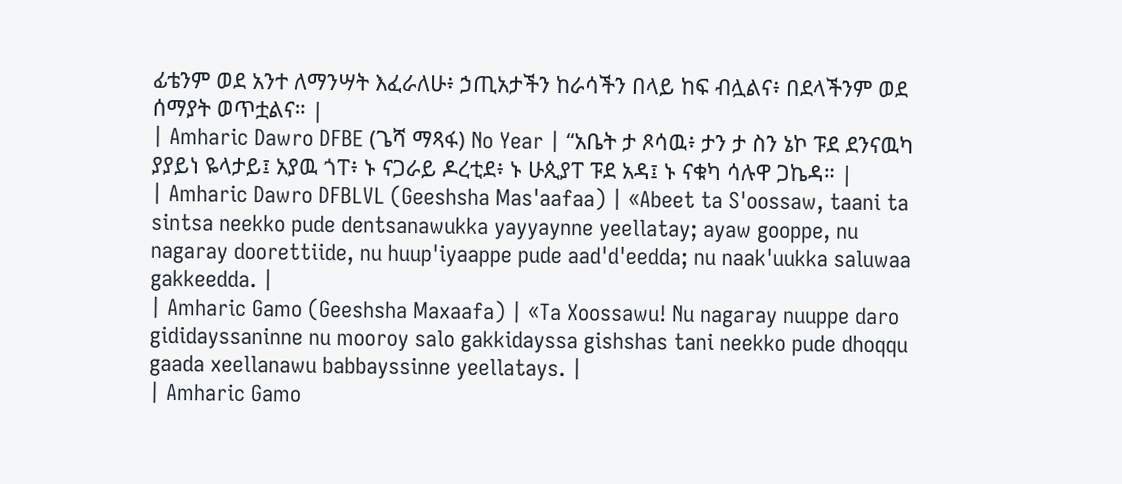ፊቴንም ወደ አንተ ለማንሣት እፈራለሁ፥ ኃጢአታችን ከራሳችን በላይ ከፍ ብሏልና፥ በደላችንም ወደ ሰማያት ወጥቷልና። |
| Amharic Dawro DFBE (ጌሻ ማጻፋ) No Year | “አቤት ታ ጾሳዉ፥ ታን ታ ስን ኔኮ ፑደ ደንናዉካ ያያይነ ዬላታይ፤ አያዉ ጎፐ፥ ኑ ናጋራይ ዶረቲደ፥ ኑ ሁጲያፐ ፑደ አዳ፤ ኑ ናቁካ ሳሉዋ ጋኬዳ። |
| Amharic Dawro DFBLVL (Geeshsha Mas'aafaa) | «Abeet ta S'oossaw, taani ta sintsa neekko pude dentsanawukka yayyaynne yeellatay; ayaw gooppe, nu nagaray doorettiide, nu huup'iyaappe pude aad'd'eedda; nu naak'uukka saluwaa gakkeedda. |
| Amharic Gamo (Geeshsha Maxaafa) | «Ta Xoossawu! Nu nagaray nuuppe daro gididayssaninne nu mooroy salo gakkidayssa gishshas tani neekko pude dhoqqu gaada xeellanawu babbayssinne yeellatays. |
| Amharic Gamo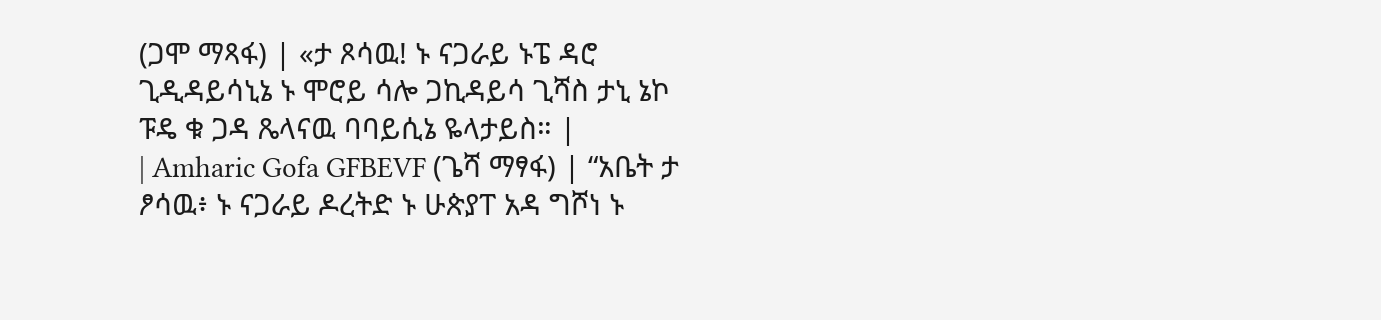(ጋሞ ማጻፋ) | «ታ ጾሳዉ! ኑ ናጋራይ ኑፔ ዳሮ ጊዲዳይሳኒኔ ኑ ሞሮይ ሳሎ ጋኪዳይሳ ጊሻስ ታኒ ኔኮ ፑዴ ቁ ጋዳ ጼላናዉ ባባይሲኔ ዬላታይስ። |
| Amharic Gofa GFBEVF (ጌሻ ማፃፋ) | “አቤት ታ ፆሳዉ፥ ኑ ናጋራይ ዶረትድ ኑ ሁጵያፐ አዳ ግሾነ ኑ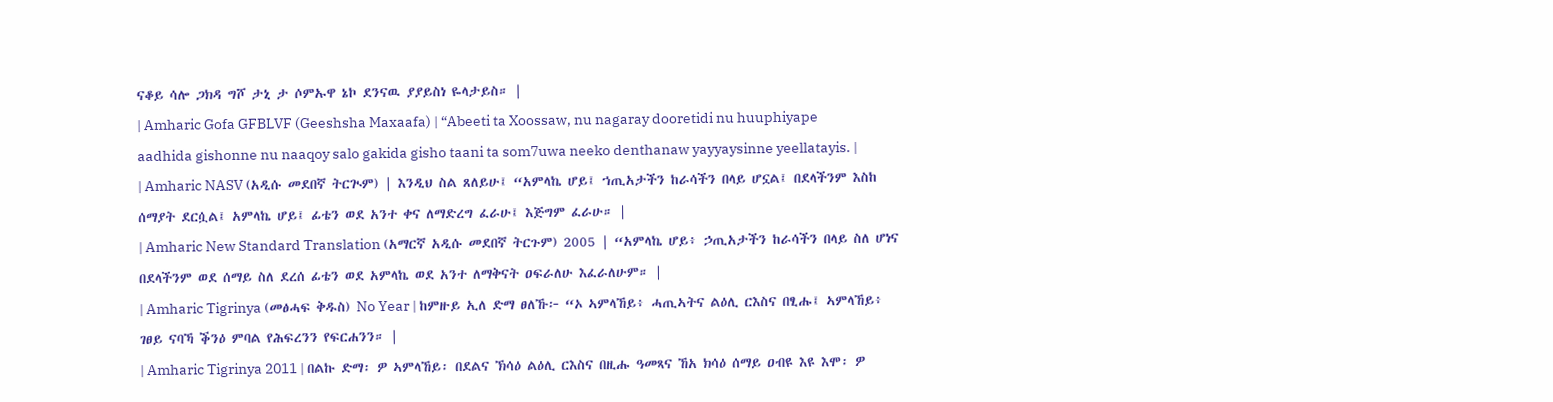ናቆይ ሳሎ ጋክዳ ግሾ ታኒ ታ ሶምኡዋ ኔኮ ደንናዉ ያያይስነ ዬላታይስ። |
| Amharic Gofa GFBLVF (Geeshsha Maxaafa) | “Abeeti ta Xoossaw, nu nagaray dooretidi nu huuphiyape aadhida gishonne nu naaqoy salo gakida gisho taani ta som7uwa neeko denthanaw yayyaysinne yeellatayis. |
| Amharic NASV (አዲሱ መደበኛ ትርጒም) | እንዲህ ስል ጸለይሁ፤ “አምላኬ ሆይ፤ ኀጢአታችን ከራሳችን በላይ ሆኗል፤ በደላችንም እስከ ሰማያት ደርሷል፤ አምላኬ ሆይ፤ ፊቴን ወደ አንተ ቀና ለማድረግ ፈራሁ፤ እጅግም ፈራሁ። |
| Amharic New Standard Translation (አማርኛ አዲሱ መደበኛ ትርጉም) 2005 | “አምላኬ ሆይ፥ ኃጢአታችን ከራሳችን በላይ ስለ ሆነና በደላችንም ወደ ሰማይ ስለ ደረሰ ፊቴን ወደ አምላኬ ወደ አንተ ለማቅናት ዐፍራለሁ እፈራለሁም። |
| Amharic Tigrinya (መፅሓፍ ቅዱስ) No Year | ከምዙይ ኢለ ድማ ፀለኹ፦ “ኦ ኣምላኸይ፥ ሓጢኣትና ልዕሊ ርእስና በፂሑ፤ ኣምላኸይ፥ ገፀይ ናባኻ ቕንዕ ምባል የሕፍረንን የፍርሐንን። |
| Amharic Tigrinya 2011 | በልኩ ድማ፡ ዎ ኣምላኸይ፡ በደልና ኽሳዕ ልዕሊ ርእስና በዚሑ ዓመጻና ኸአ ክሳዕ ሰማይ ዐብዩ እዩ እሞ፡ ዎ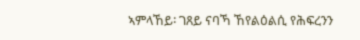ኣምላኸይ፡ ገጸይ ናባኻ ኸየልዕልሲ የሕፍረንን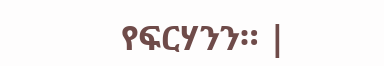የፍርሃንን። |